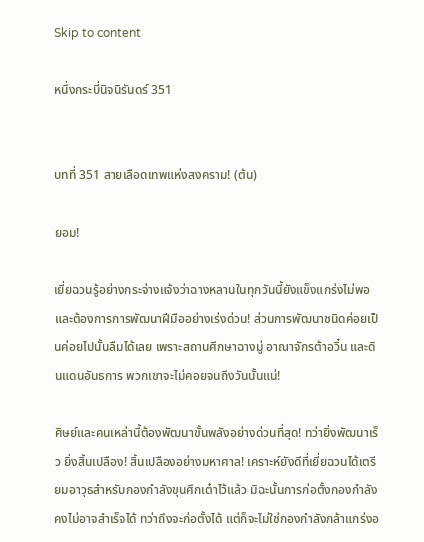Skip to content

หนึ่งกระบี่นิจนิรันดร์ 351


บทที่ 351 สายเลือดเทพแห่งสงคราม! (ต้น)

ยอม!

เยี่ยฉวนรู้อย่างกระจ่างแจ้งว่าฉางหลานในทุกวันนี้ยังแข็งแกร่งไม่พอ และต้องการการพัฒนาฝีมืออย่างเร่งด่วน! ส่วนการพัฒนาชนิดค่อยเป็นค่อยไปนั้นลืมได้เลย เพราะสถานศึกษาฉางมู่ อาณาจักรต้าอวิ๋น และดินแดนอันธการ พวกเขาจะไม่คอยจนถึงวันนั้นแน่!

ศิษย์และคนเหล่านี้ต้องพัฒนาขั้นพลังอย่างด่วนที่สุด! ทว่ายิ่งพัฒนาเร็ว ยิ่งสิ้นเปลือง! สิ้นเปลืองอย่างมหาศาล! เคราะห์ยังดีที่เยี่ยฉวนได้เตรียมอาวุธสำหรับกองกำลังขุนศึกเต๋าไว้แล้ว มิฉะนั้นการก่อตั้งกองกำลังคงไม่อาจสำเร็จได้ ทว่าถึงจะก่อตั้งได้ แต่ก็จะไม่ใช่กองกำลังกล้าแกร่งอ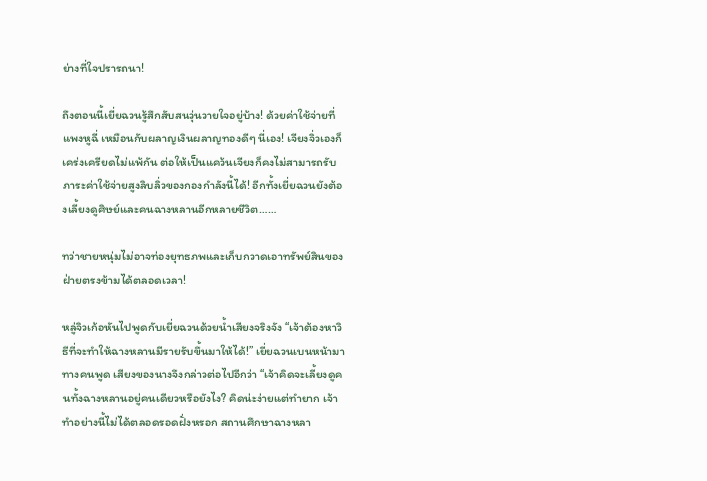ย่างที่ใจปรารถนา!

ถึงตอนนี้เยี่ยฉวนรู้สึกสับสนวุ่นวายใจอยู่บ้าง! ด้วยค่าใช้จ่ายที่แพงหูฉี่ เหมือนกับผลาญเงินผลาญทองดีๆ นี่เอง! เจียงจิ่วเองก็เคร่งเครียดไม่แพ้กัน ต่อให้เป็นแคว้นเจียงก็คงไม่สามารถรับภาระค่าใช้จ่ายสูงลิบลิ่วของกองกำลังนี้ได้! อีกทั้งเยี่ยฉวนยังต้องเลี้ยงดูศิษย์และคนฉางหลานอีกหลายชีวิต……

ทว่าชายหนุ่มไม่อาจท่องยุทธภพและเก็บกวาดเอาทรัพย์สินของฝ่ายตรงข้ามได้ตลอดเวลา!

หลู่จิวเก้อหันไปพูดกับเยี่ยฉวนด้วยน้ำเสียงจริงจัง “เจ้าต้องหาวิธีที่จะทำให้ฉางหลานมีรายรับขึ้นมาให้ได้!” เยี่ยฉวนเบนหน้ามาทางคนพูด เสียงของนางจึงกล่าวต่อไปอีกว่า “เจ้าคิดจะเลี้ยงดูคนทั้งฉางหลานอยู่คนเดียวหรือยังไง? คิดน่ะง่ายแต่ทำยาก เจ้าทำอย่างนี้ไม่ได้ตลอดรอดฝั่งหรอก สถานศึกษาฉางหลา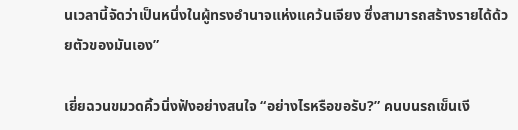นเวลานี้จัดว่าเป็นหนึ่งในผู้ทรงอำนาจแห่งแคว้นเจียง ซึ่งสามารถสร้างรายได้ด้วยตัวของมันเอง”

เยี่ยฉวนขมวดคิ้วนิ่งฟังอย่างสนใจ “อย่างไรหรือขอรับ?” คนบนรถเข็นเงี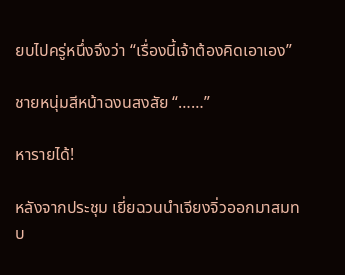ยบไปครู่หนึ่งจึงว่า “เรื่องนี้เจ้าต้องคิดเอาเอง”

ชายหนุ่มสีหน้าฉงนสงสัย “……”

หารายได้!

หลังจากประชุม เยี่ยฉวนนำเจียงจิ่วออกมาสมทบ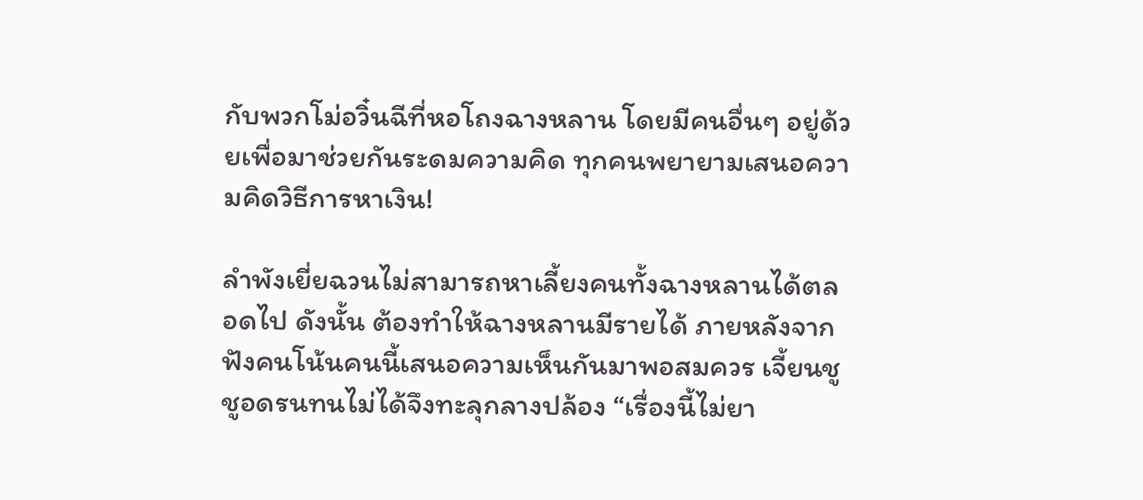กับพวกโม่อวิ๋นฉีที่หอโถงฉางหลาน โดยมีคนอื่นๆ อยู่ด้วยเพื่อมาช่วยกันระดมความคิด ทุกคนพยายามเสนอความคิดวิธีการหาเงิน!

ลำพังเยี่ยฉวนไม่สามารถหาเลี้ยงคนทั้งฉางหลานได้ตลอดไป ดังนั้น ต้องทำให้ฉางหลานมีรายได้ ภายหลังจากฟังคนโน้นคนนี้เสนอความเห็นกันมาพอสมควร เจี้ยนชูชูอดรนทนไม่ได้จึงทะลุกลางปล้อง “เรื่องนี้ไม่ยา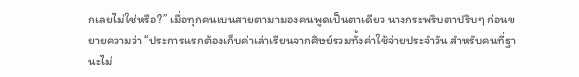กเลยไม่ใช่หรือ?” เมื่อทุกคนเบนสายตามามองคนพูดเป็นตาเดียว นางกระพริบตาปริบๆ ก่อนขยายความว่า “ประการแรกต้องเก็บค่าเล่าเรียนจากศิษย์รวมทั้งค่าใช้จ่ายประจำวัน สำหรับคนที่ฐานะไม่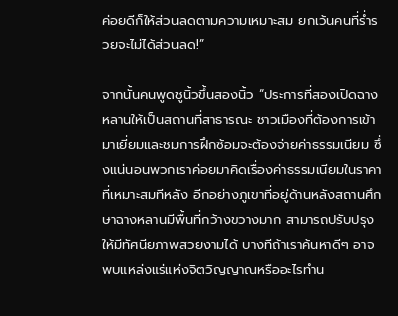ค่อยดีก็ให้ส่วนลดตามความเหมาะสม ยกเว้นคนที่ร่ำรวยจะไม่ได้ส่วนลด!”

จากนั้นคนพูดชูนิ้วขึ้นสองนิ้ว “ประการที่สองเปิดฉางหลานให้เป็นสถานที่สาธารณะ ชาวเมืองที่ต้องการเข้ามาเยี่ยมและชมการฝึกซ้อมจะต้องจ่ายค่าธรรมเนียม ซึ่งแน่นอนพวกเราค่อยมาคิดเรื่องค่าธรรมเนียมในราคาที่เหมาะสมทีหลัง อีกอย่างภูเขาที่อยู่ด้านหลังสถานศึกษาฉางหลานมีพื้นที่กว้างขวางมาก สามารถปรับปรุงให้มีทัศนียภาพสวยงามได้ บางทีถ้าเราค้นหาดีๆ อาจพบแหล่งแร่แห่งจิตวิญญาณหรืออะไรทำน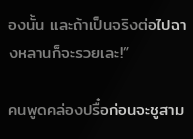องนั้น และถ้าเป็นจริงต่อไปฉางหลานก็จะรวยเละ!”

คนพูดคล่องปรื๋อก่อนจะชูสาม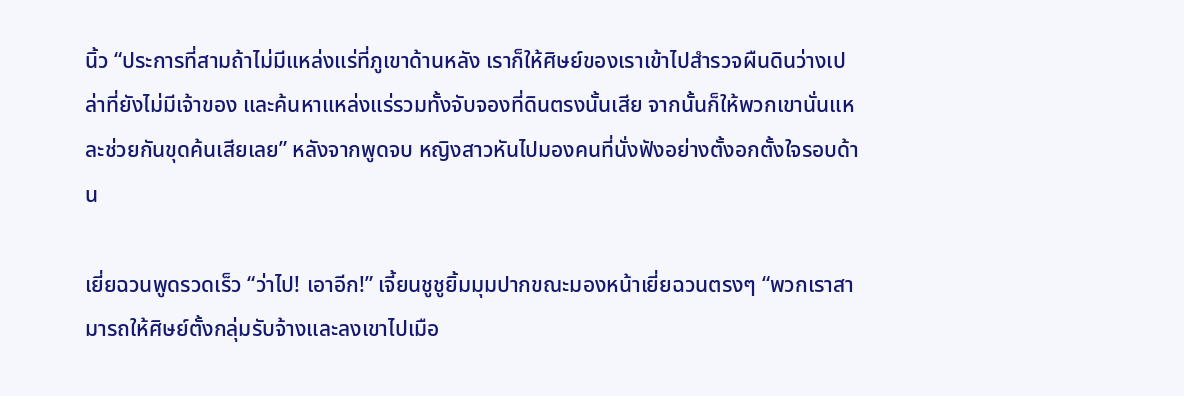นิ้ว “ประการที่สามถ้าไม่มีแหล่งแร่ที่ภูเขาด้านหลัง เราก็ให้ศิษย์ของเราเข้าไปสำรวจผืนดินว่างเปล่าที่ยังไม่มีเจ้าของ และค้นหาแหล่งแร่รวมทั้งจับจองที่ดินตรงนั้นเสีย จากนั้นก็ให้พวกเขานั่นแหละช่วยกันขุดค้นเสียเลย” หลังจากพูดจบ หญิงสาวหันไปมองคนที่นั่งฟังอย่างตั้งอกตั้งใจรอบด้าน

เยี่ยฉวนพูดรวดเร็ว “ว่าไป! เอาอีก!” เจี้ยนชูชูยิ้มมุมปากขณะมองหน้าเยี่ยฉวนตรงๆ “พวกเราสามารถให้ศิษย์ตั้งกลุ่มรับจ้างและลงเขาไปเมือ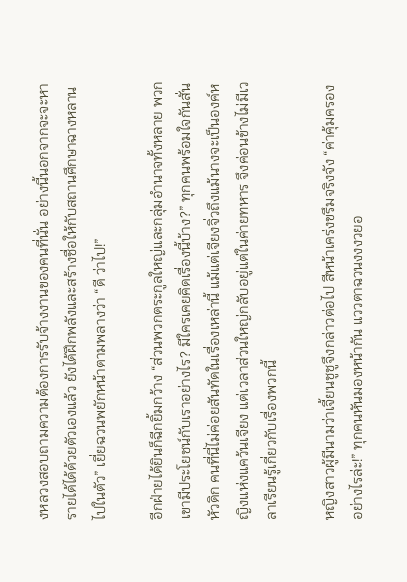งหลวงสอบถามความต้องการรับจ้างงานของคนที่นั่น อย่างนี้นอกจากจะจะหารายได้ได้ด้วยตัวเองแล้ว ยังได้ฝึกพลังและสร้างชื่อให้กับสถานศึกษาฉางหลานไปในตัว” เยี่ยฉวนพยักหน้าตามพลางว่า “ดี ว่าไป!”

อีกฝ่ายได้ยินก็ฉีกยิ้มกว้าง “ส่วนพวกตระกูลใหญ่และกลุ่มอำนาจทั้งหลาย พวกเขามีประโยชน์กับเราอย่างไร? มีใครเคยคิดเรื่องนี้บ้าง?” ทุกคนพร้อมใจกันสั่นหัวดิก คนที่นี่ไม่ค่อยสันทัดในเรื่องเหล่านี้ แม้แต่เจียงจิ่วถึงแม้นางจะเป็นองค์หญิงแห่งแคว้นเจียง แต่เวลาส่วนใหญ่กลับอยู่แต่ในค่ายทหาร จึงค่อนข้างไม่มีเวลาเรียนรู้เกี่ยวกับเรื่องพวกนี้

หญิงสาวผู้มีนามว่าเจี้ยนชูชูจึงกล่าวต่อไป สีหน้าเคร่งขรึมจริงจัง “ค่าคุ้มครองอย่างไรล่ะ!” ทุกคนหันมองหน้ากัน แววตาฉวนงงงวยอ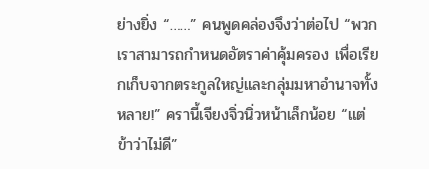ย่างยิ่ง “……” คนพูดคล่องจึงว่าต่อไป “พวกเราสามารถกำหนดอัตราค่าคุ้มครอง เพื่อเรียกเก็บจากตระกูลใหญ่และกลุ่มมหาอำนาจทั้งหลาย!” ครานี้เจียงจิ่วนิ่วหน้าเล็กน้อย “แต่ข้าว่าไม่ดี”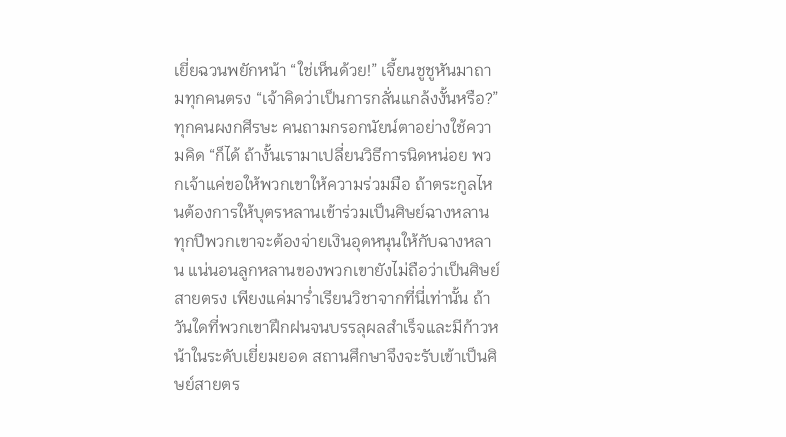เยี่ยฉวนพยักหน้า “ใช่เห็นด้วย!” เจี้ยนชูชูหันมาถามทุกคนตรง “เจ้าคิดว่าเป็นการกลั่นแกล้งงั้นหรือ?” ทุกคนผงกศีรษะ คนถามกรอกนัยน์ตาอย่างใช้ความคิด “ก็ได้ ถ้างั้นเรามาเปลี่ยนวิธีการนิดหน่อย พวกเจ้าแค่ขอให้พวกเขาให้ความร่วมมือ ถ้าตระกูลไหนต้องการให้บุตรหลานเข้าร่วมเป็นศิษย์ฉางหลาน ทุกปีพวกเขาจะต้องจ่ายเงินอุดหนุนให้กับฉางหลาน แน่นอนลูกหลานของพวกเขายังไม่ถือว่าเป็นศิษย์สายตรง เพียงแค่มาร่ำเรียนวิชาจากที่นี่เท่านั้น ถ้าวันใดที่พวกเขาฝึกฝนจนบรรลุผลสำเร็จและมีก้าวหน้าในระดับเยี่ยมยอด สถานศึกษาจึงจะรับเข้าเป็นศิษย์สายตร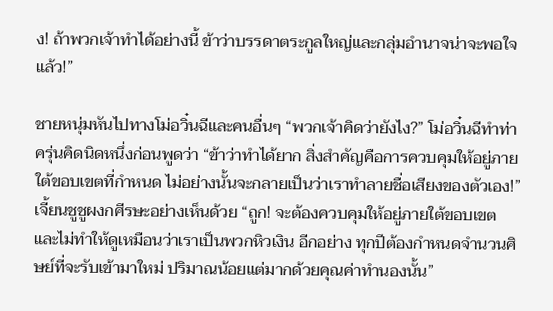ง! ถ้าพวกเจ้าทำได้อย่างนี้ ข้าว่าบรรดาตระกูลใหญ่และกลุ่มอำนาจน่าจะพอใจแล้ว!”

ชายหนุ่มหันไปทางโม่อวิ๋นฉีและคนอื่นๆ “พวกเจ้าคิดว่ายังไง?” โม่อวิ๋นฉีทำท่าครุ่นคิดนิดหนึ่งก่อนพูดว่า “ข้าว่าทำได้ยาก สิ่งสำคัญคือการควบคุมให้อยู่ภายใต้ขอบเขตที่กำหนด ไม่อย่างนั้นจะกลายเป็นว่าเราทำลายชื่อเสียงของตัวเอง!” เจี้ยนชูชูผงกศีรษะอย่างเห็นด้วย “ถูก! จะต้องควบคุมให้อยู่ภายใต้ขอบเขต และไม่ทำให้ดูเหมือนว่าเราเป็นพวกหิวเงิน อีกอย่าง ทุกปีต้องกำหนดจำนวนศิษย์ที่จะรับเข้ามาใหม่ ปริมาณน้อยแต่มากด้วยคุณค่าทำนองนั้น”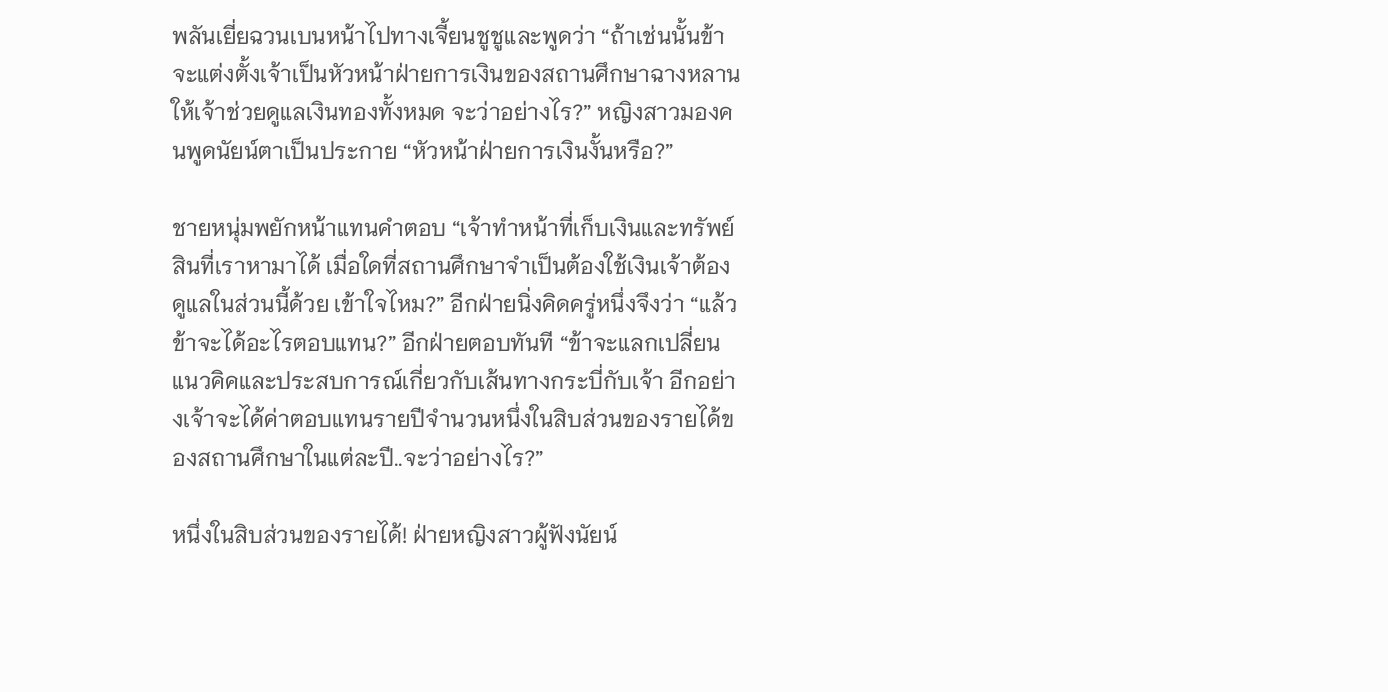พลันเยี่ยฉวนเบนหน้าไปทางเจี้ยนชูชูและพูดว่า “ถ้าเช่นนั้นข้าจะแต่งตั้งเจ้าเป็นหัวหน้าฝ่ายการเงินของสถานศึกษาฉางหลาน ให้เจ้าช่วยดูแลเงินทองทั้งหมด จะว่าอย่างไร?” หญิงสาวมองคนพูดนัยน์ตาเป็นประกาย “หัวหน้าฝ่ายการเงินงั้นหรือ?”

ชายหนุ่มพยักหน้าแทนคำตอบ “เจ้าทำหน้าที่เก็บเงินและทรัพย์สินที่เราหามาได้ เมื่อใดที่สถานศึกษาจำเป็นต้องใช้เงินเจ้าต้องดูแลในส่วนนี้ด้วย เข้าใจไหม?” อีกฝ่ายนิ่งคิดครู่หนึ่งจึงว่า “แล้วข้าจะได้อะไรตอบแทน?” อีกฝ่ายตอบทันที “ข้าจะแลกเปลี่ยนแนวคิคและประสบการณ์เกี่ยวกับเส้นทางกระบี่กับเจ้า อีกอย่างเจ้าจะได้ค่าตอบแทนรายปีจำนวนหนึ่งในสิบส่วนของรายได้ของสถานศึกษาในแต่ละปี..จะว่าอย่างไร?”

หนึ่งในสิบส่วนของรายได้! ฝ่ายหญิงสาวผู้ฟังนัยน์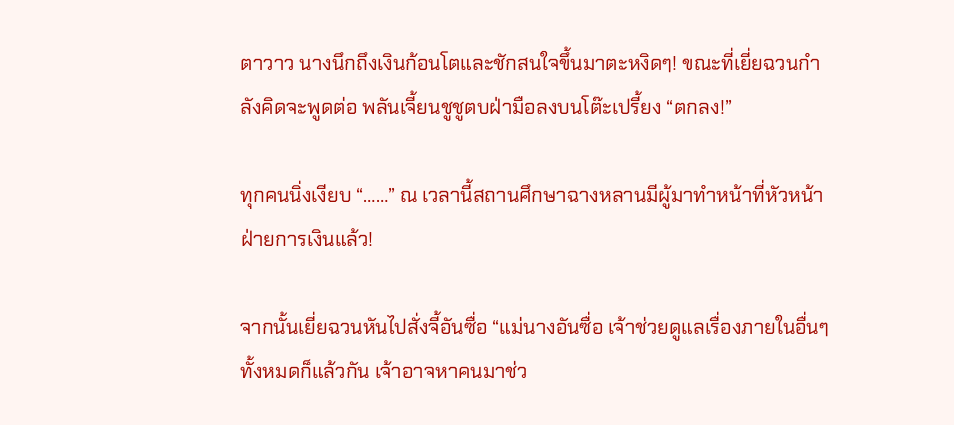ตาวาว นางนึกถึงเงินก้อนโตและชักสนใจขึ้นมาตะหงิดๆ! ขณะที่เยี่ยฉวนกำลังคิดจะพูดต่อ พลันเจี้ยนชูชูตบฝ่ามือลงบนโต๊ะเปรี้ยง “ตกลง!”

ทุกคนนิ่งเงียบ “……” ณ เวลานี้สถานศึกษาฉางหลานมีผู้มาทำหน้าที่หัวหน้าฝ่ายการเงินแล้ว!

จากนั้นเยี่ยฉวนหันไปสั่งจี้อันซื่อ “แม่นางอันซื่อ เจ้าช่วยดูแลเรื่องภายในอื่นๆ ทั้งหมดก็แล้วกัน เจ้าอาจหาคนมาช่ว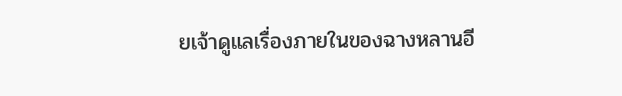ยเจ้าดูแลเรื่องภายในของฉางหลานอี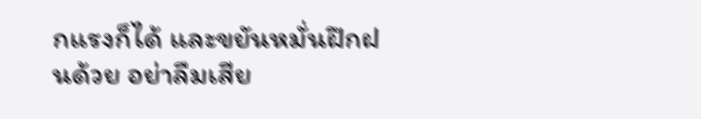กแรงก็ได้ และขยันหมั่นฝึกฝนด้วย อย่าลืมเสีย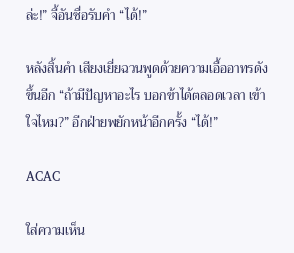ล่ะ!” จี้อันซื่อรับคำ “ได้!”

หลังสิ้นคำ เสียงเยี่ยฉวนพูดด้วยความเอื้ออาทรดังขึ้นอีก “ถ้ามีปัญหาอะไร บอกข้าได้ตลอดเวลา เข้าใจไหม?” อีกฝ่ายพยักหน้าอีกครั้ง “ได้!”

ACAC

ใส่ความเห็น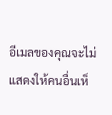อีเมลของคุณจะไม่แสดงให้คนอื่นเห็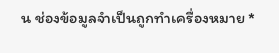น ช่องข้อมูลจำเป็นถูกทำเครื่องหมาย *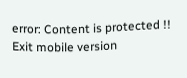error: Content is protected !!
Exit mobile version